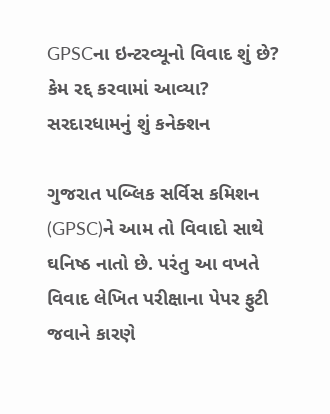GPSCના ઇન્ટરવ્યૂનો વિવાદ શું છે? કેમ રદ્દ કરવામાં આવ્યા? સરદારધામનું શું કનેક્શન

ગુજરાત પબ્લિક સર્વિસ કમિશન (GPSC)ને આમ તો વિવાદો સાથે ઘનિષ્ઠ નાતો છે. પરંતુ આ વખતે વિવાદ લેખિત પરીક્ષાના પેપર ફુટી જવાને કારણે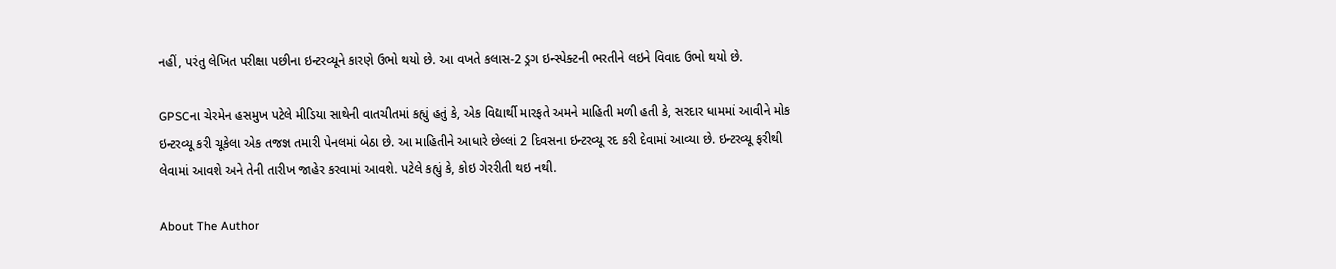નહીં, પરંતુ લેખિત પરીક્ષા પછીના ઇન્ટરવ્યૂને કારણે ઉભો થયો છે. આ વખતે કલાસ-2 ડ્રગ ઇન્સ્પેક્ટની ભરતીને લઇને વિવાદ ઉભો થયો છે.

GPSCના ચેરમેન હસમુખ પટેલે મીડિયા સાથેની વાતચીતમાં કહ્યું હતું કે, એક વિદ્યાર્થી મારફતે અમને માહિતી મળી હતી કે, સરદાર ધામમાં આવીને મોક ઇન્ટરવ્યૂ કરી ચૂકેલા એક તજજ્ઞ તમારી પેનલમાં બેઠા છે. આ માહિતીને આધારે છેલ્લાં 2 દિવસના ઇન્ટરવ્યૂ રદ કરી દેવામાં આવ્યા છે. ઇન્ટરવ્યૂ ફરીથી લેવામાં આવશે અને તેની તારીખ જાહેર કરવામાં આવશે. પટેલે કહ્યું કે, કોઇ ગેરરીતી થઇ નથી.

About The Author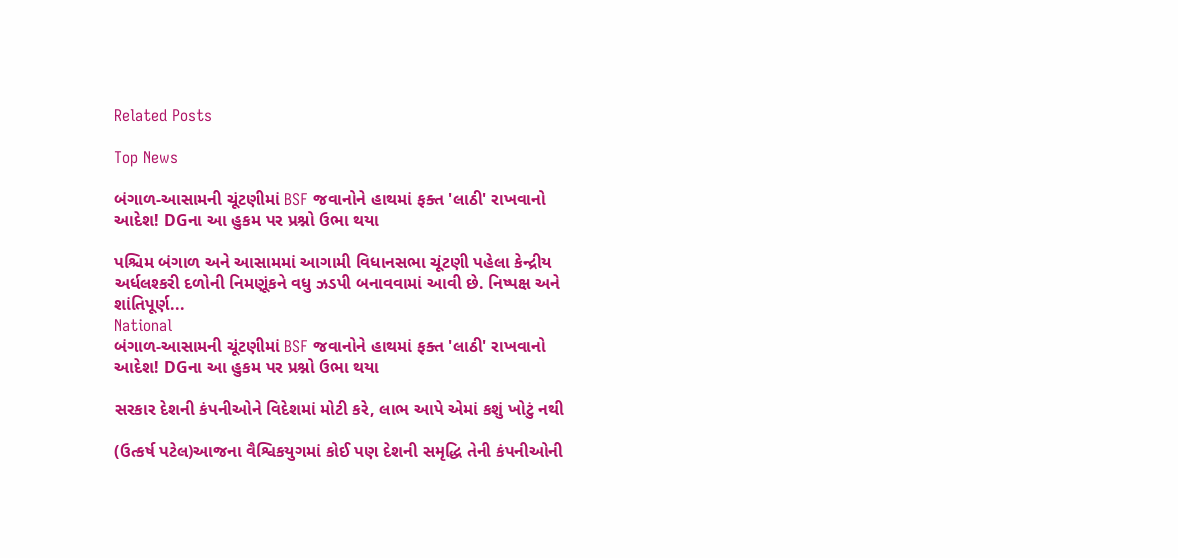Related Posts

Top News

બંગાળ-આસામની ચૂંટણીમાં BSF જવાનોને હાથમાં ફક્ત 'લાઠી' રાખવાનો આદેશ! DGના આ હુકમ પર પ્રશ્નો ઉભા થયા

પશ્ચિમ બંગાળ અને આસામમાં આગામી વિધાનસભા ચૂંટણી પહેલા કેન્દ્રીય અર્ધલશ્કરી દળોની નિમણૂંકને વધુ ઝડપી બનાવવામાં આવી છે. નિષ્પક્ષ અને શાંતિપૂર્ણ...
National
બંગાળ-આસામની ચૂંટણીમાં BSF જવાનોને હાથમાં ફક્ત 'લાઠી' રાખવાનો આદેશ! DGના આ હુકમ પર પ્રશ્નો ઉભા થયા

સરકાર દેશની કંપનીઓને વિદેશમાં મોટી કરે, લાભ આપે એમાં કશું ખોટું નથી

(ઉત્કર્ષ પટેલ)આજના વૈશ્વિકયુગમાં કોઈ પણ દેશની સમૃદ્ધિ તેની કંપનીઓની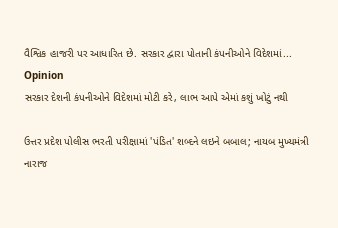વૈશ્વિક હાજરી પર આધારિત છે. સરકાર દ્વારા પોતાની કંપનીઓને વિદેશમાં...
Opinion
સરકાર દેશની કંપનીઓને વિદેશમાં મોટી કરે, લાભ આપે એમાં કશું ખોટું નથી

ઉત્તર પ્રદેશ પોલીસ ભરતી પરીક્ષામાં 'પંડિત' શબ્દને લઇને બબાલ; નાયબ મુખ્યમંત્રી નારાજ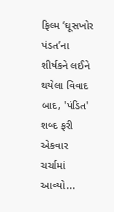ફિલ્મ ‘ઘૂસખોર પંડત’ના શીર્ષકને લઈને થયેલા વિવાદ બાદ, 'પંડિત' શબ્દ ફરી એકવાર ચર્ચામાં આવ્યો...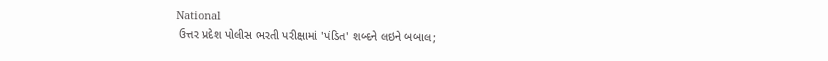National
 ઉત્તર પ્રદેશ પોલીસ ભરતી પરીક્ષામાં 'પંડિત' શબ્દને લઇને બબાલ;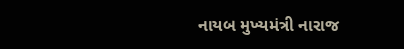નાયબ મુખ્યમંત્રી નારાજ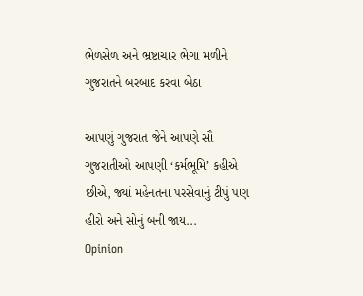ભેળસેળ અને ભ્રષ્ટાચાર ભેગા મળીને ગુજરાતને બરબાદ કરવા બેઠા

આપણું ગુજરાત જેને આપણે સૌ ગુજરાતીઓ આપણી ‘કર્મભૂમિ’ કહીએ છીએ, જ્યાં મહેનતના પરસેવાનું ટીપું પણ હીરો અને સોનું બની જાય...
Opinion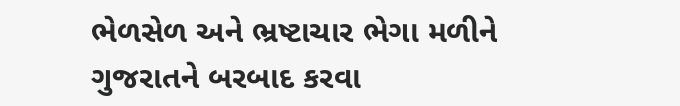ભેળસેળ અને ભ્રષ્ટાચાર ભેગા મળીને ગુજરાતને બરબાદ કરવા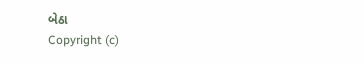બેઠા
Copyright (c)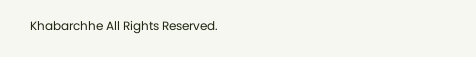Khabarchhe All Rights Reserved.